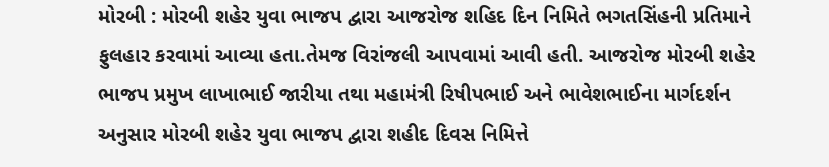મોરબી : મોરબી શહેર યુવા ભાજપ દ્વારા આજરોજ શહિદ દિન નિમિતે ભગતસિંહની પ્રતિમાને ફુલહાર કરવામાં આવ્યા હતા.તેમજ વિરાંજલી આપવામાં આવી હતી. આજરોજ મોરબી શહેર ભાજપ પ્રમુખ લાખાભાઈ જારીયા તથા મહામંત્રી રિષીપભાઈ અને ભાવેશભાઈના માર્ગદર્શન અનુસાર મોરબી શહેર યુવા ભાજપ દ્વારા શહીદ દિવસ નિમિત્તે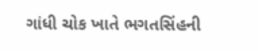ગાંધી ચોક ખાતે ભગતસિંહની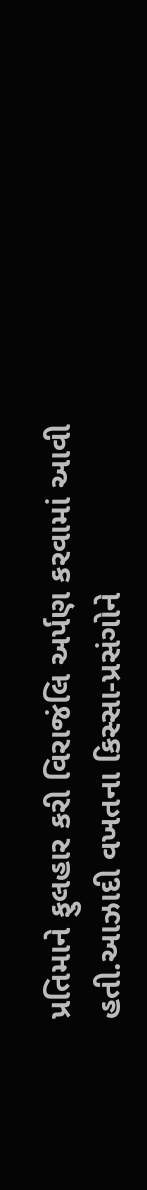પ્રતિમાને ફુલહાર કરી વિરાજંલિ અર્પણ કરવામાં આવી હતી.આઝાદી વખતના કિસ્સા-પ્રસંગોને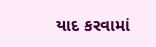યાદ કરવામાં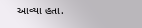આવ્યા હતા.